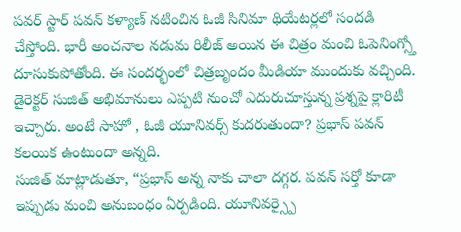పవర్ స్టార్ పవన్ కళ్యాణ్ నటించిన ఓజీ సినిమా థియేటర్లలో సందడి చేస్తోంది. భారీ అంచనాల నడుమ రిలీజ్ అయిన ఈ చిత్రం మంచి ఓపెనింగ్స్తో దూసుకుపోతోంది. ఈ సందర్భంలో చిత్రబృందం మీడియా ముందుకు వచ్చింది.
డైరెక్టర్ సుజిత్ అభిమానులు ఎప్పటి నుంచో ఎదురుచూస్తున్న ప్రశ్నపై క్లారిటీ ఇచ్చారు. అంటే సాహో , ఓజీ యూనివర్స్ కుదరుతుందా? ప్రభాస్ పవన్ కలయిక ఉంటుందా అన్నది.
సుజిత్ మాట్లాడుతూ, “ప్రభాస్ అన్న నాకు చాలా దగ్గర. పవన్ సర్తో కూడా ఇప్పుడు మంచి అనుబంధం ఏర్పడింది. యూనివర్స్పై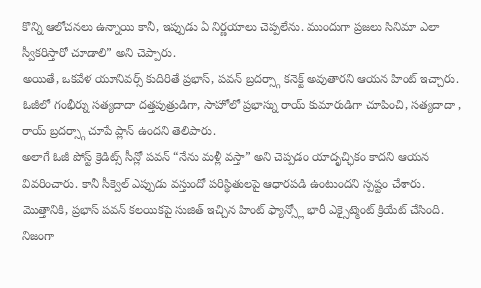కొన్ని ఆలోచనలు ఉన్నాయి కానీ, ఇప్పుడు ఏ నిర్ణయాలు చెప్పలేను. ముందుగా ప్రజలు సినిమా ఎలా స్వీకరిస్తారో చూడాలి” అని చెప్పారు.
అయితే, ఒకవేళ యూనివర్స్ కుదిరితే ప్రభాస్, పవన్ బ్రదర్స్గా కనెక్ట్ అవుతారని ఆయన హింట్ ఇచ్చారు. ఓజీలో గంభీర్ను సత్యదాదా దత్తపుత్రుడిగా, సాహోలో ప్రభాస్ను రాయ్ కుమారుడిగా చూపించి, సత్యదాదా , రాయ్ బ్రదర్స్గా చూపే ప్లాన్ ఉందని తెలిపారు.
అలాగే ఓజీ పోస్ట్ క్రెడిట్స్ సీన్లో పవన్ “నేను మళ్లీ వస్తా” అని చెప్పడం యాదృచ్ఛికం కాదని ఆయన వివరించారు. కానీ సీక్వెల్ ఎప్పుడు వస్తుందో పరిస్థితులపై ఆధారపడి ఉంటుందని స్పష్టం చేశారు.
మొత్తానికి, ప్రభాస్ పవన్ కలయికపై సుజిత్ ఇచ్చిన హింట్ ఫ్యాన్స్లో భారీ ఎక్సైట్మెంట్ క్రియేట్ చేసింది. నిజంగా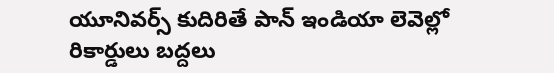యూనివర్స్ కుదిరితే పాన్ ఇండియా లెవెల్లో రికార్డులు బద్దలు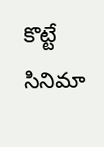కొట్టే సినిమా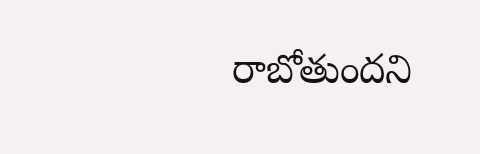రాబోతుందని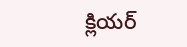క్లియర్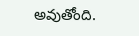అవుతోంది.